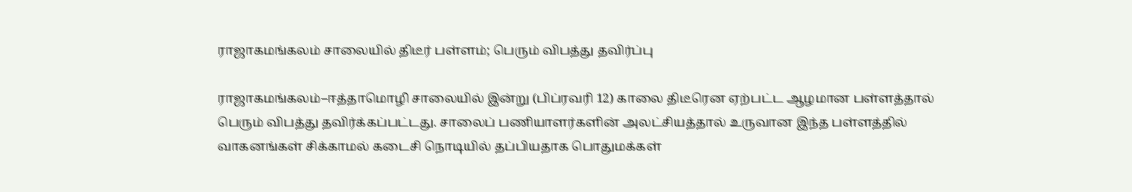ராஜாகமங்கலம் சாலையில் திடீர் பள்ளம்; பெரும் விபத்து தவிர்ப்பு

ராஜாகமங்கலம்–ஈத்தாமொழி சாலையில் இன்று (பிப்ரவரி 12) காலை திடீரென ஏற்பட்ட ஆழமான பள்ளத்தால் பெரும் விபத்து தவிர்க்கப்பட்டது. சாலைப் பணியாளர்களின் அலட்சியத்தால் உருவான இந்த பள்ளத்தில் வாகனங்கள் சிக்காமல் கடைசி நொடியில் தப்பியதாக பொதுமக்கள்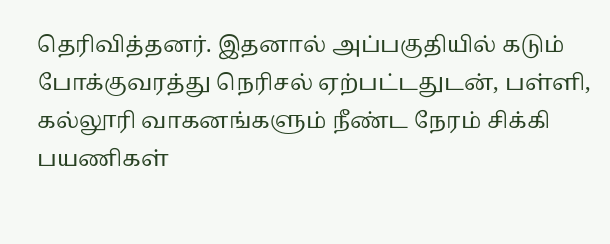தெரிவித்தனர். இதனால் அப்பகுதியில் கடும் போக்குவரத்து நெரிசல் ஏற்பட்டதுடன், பள்ளி, கல்லூரி வாகனங்களும் நீண்ட நேரம் சிக்கி பயணிகள்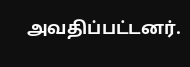அவதிப்பட்டனர்.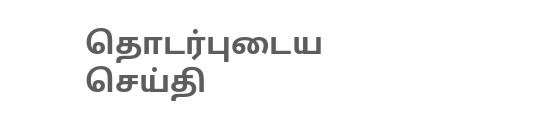தொடர்புடைய செய்தி